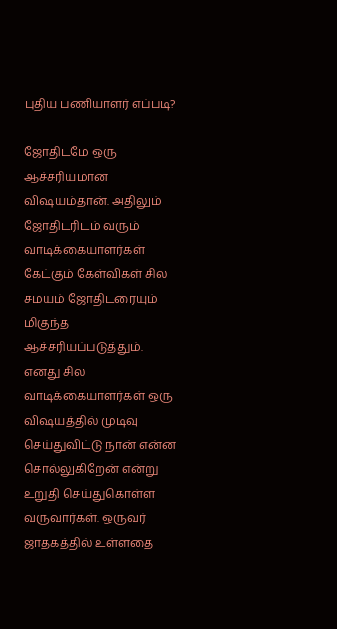புதிய பணியாளர் எப்படி?

ஜோதிடமே ஒரு ஆச்சரியமான விஷயம்தான். அதிலும் ஜோதிடரிடம் வரும் வாடிக்கையாளர்கள் கேட்கும் கேள்விகள் சில சமயம் ஜோதிடரையும் மிகுந்த ஆச்சரியப்படுத்தும். எனது சில வாடிக்கையாளர்கள் ஒரு விஷயத்தில் முடிவு செய்துவிட்டு நான் என்ன சொல்லுகிறேன் என்று உறுதி செய்துகொள்ள வருவார்கள். ஒருவர் ஜாதகத்தில் உள்ளதை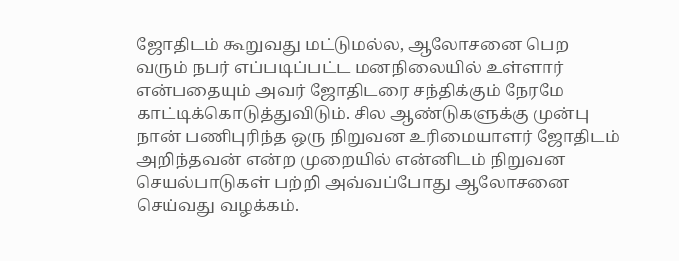ஜோதிடம் கூறுவது மட்டுமல்ல, ஆலோசனை பெற வரும் நபர் எப்படிப்பட்ட மனநிலையில் உள்ளார் என்பதையும் அவர் ஜோதிடரை சந்திக்கும் நேரமே காட்டிக்கொடுத்துவிடும். சில ஆண்டுகளுக்கு முன்பு நான் பணிபுரிந்த ஒரு நிறுவன உரிமையாளர் ஜோதிடம் அறிந்தவன் என்ற முறையில் என்னிடம் நிறுவன செயல்பாடுகள் பற்றி அவ்வப்போது ஆலோசனை செய்வது வழக்கம்.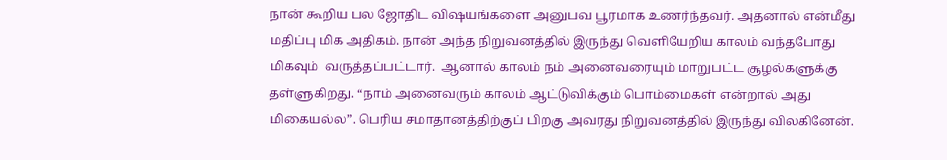நான் கூறிய பல ஜோதிட விஷயங்களை அனுபவ பூரமாக உணர்ந்தவர். அதனால் என்மீது மதிப்பு மிக அதிகம். நான் அந்த நிறுவனத்தில் இருந்து வெளியேறிய காலம் வந்தபோது மிகவும்  வருத்தப்பட்டார்.  ஆனால் காலம் நம் அனைவரையும் மாறுபட்ட சூழல்களுக்கு  தள்ளுகிறது. “நாம் அனைவரும் காலம் ஆட்டுவிக்கும் பொம்மைகள் என்றால் அது மிகையல்ல”. பெரிய சமாதானத்திற்குப் பிறகு அவரது நிறுவனத்தில் இருந்து விலகினேன்.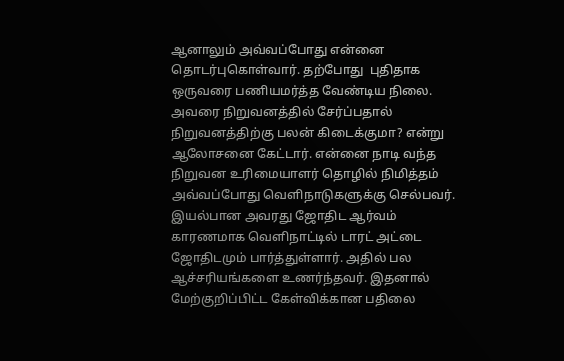ஆனாலும் அவ்வப்போது என்னை தொடர்புகொள்வார். தற்போது  புதிதாக ஒருவரை பணியமர்த்த வேண்டிய நிலை. அவரை நிறுவனத்தில் சேர்ப்பதால் நிறுவனத்திற்கு பலன் கிடைக்குமா? என்று ஆலோசனை கேட்டார். என்னை நாடி வந்த நிறுவன உரிமையாளர் தொழில் நிமித்தம் அவ்வப்போது வெளிநாடுகளுக்கு செல்பவர். இயல்பான அவரது ஜோதிட ஆர்வம் காரணமாக வெளிநாட்டில் டாரட் அட்டை ஜோதிடமும் பார்த்துள்ளார். அதில் பல ஆச்சரியங்களை உணர்ந்தவர். இதனால் மேற்குறிப்பிட்ட கேள்விக்கான பதிலை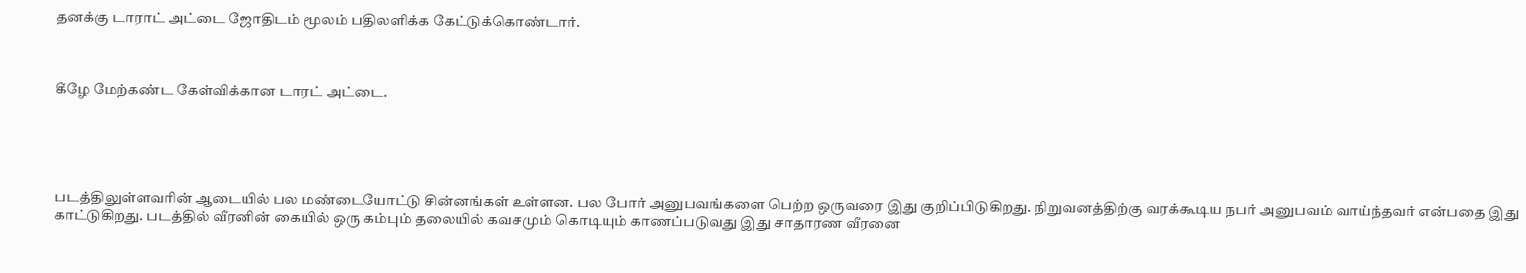தனக்கு டாராட் அட்டை ஜோதிடம் மூலம் பதிலளிக்க கேட்டுக்கொண்டார்.



கீழே மேற்கண்ட கேள்விக்கான டாரட் அட்டை.





படத்திலுள்ளவரின் ஆடையில் பல மண்டையோட்டு சின்னங்கள் உள்ளன. பல போர் அனுபவங்களை பெற்ற ஒருவரை இது குறிப்பிடுகிறது. நிறுவனத்திற்கு வரக்கூடிய நபர் அனுபவம் வாய்ந்தவர் என்பதை இது காட்டுகிறது. படத்தில் வீரனின் கையில் ஒரு கம்பும் தலையில் கவசமும் கொடியும் காணப்படுவது இது சாதாரண வீரனை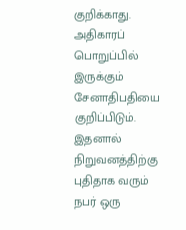குறிக்காது. அதிகாரப் பொறுப்பில் இருக்கும் சேனாதிபதியை குறிப்பிடும். இதனால்  நிறுவனத்திற்கு புதிதாக வரும் நபர் ஒரு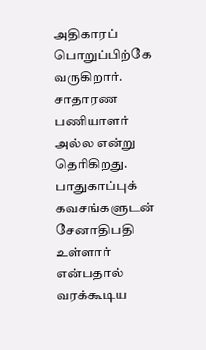அதிகாரப் பொறுப்பிற்கே வருகிறார். சாதாரண பணியாளர் அல்ல என்று தெரிகிறது.  பாதுகாப்புக் கவசங்களுடன் சேனாதிபதி உள்ளார் என்பதால் வரக்கூடிய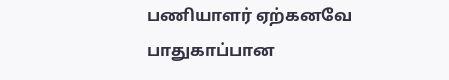பணியாளர் ஏற்கனவே பாதுகாப்பான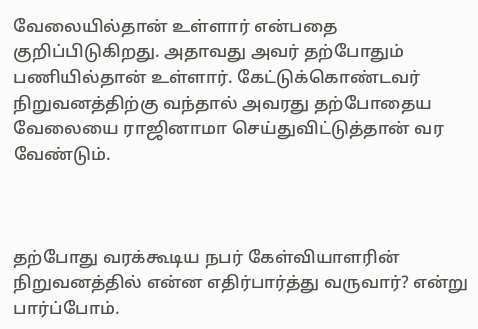வேலையில்தான் உள்ளார் என்பதை குறிப்பிடுகிறது. அதாவது அவர் தற்போதும் பணியில்தான் உள்ளார். கேட்டுக்கொண்டவர் நிறுவனத்திற்கு வந்தால் அவரது தற்போதைய வேலையை ராஜினாமா செய்துவிட்டுத்தான் வர வேண்டும்.



தற்போது வரக்கூடிய நபர் கேள்வியாளரின் நிறுவனத்தில் என்ன எதிர்பார்த்து வருவார்? என்று பார்ப்போம்.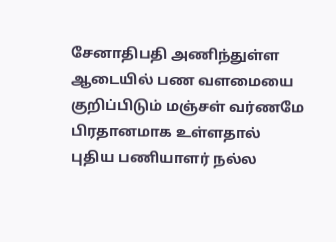சேனாதிபதி அணிந்துள்ள ஆடையில் பண வளமையை குறிப்பிடும் மஞ்சள் வர்ணமே பிரதானமாக உள்ளதால் புதிய பணியாளர் நல்ல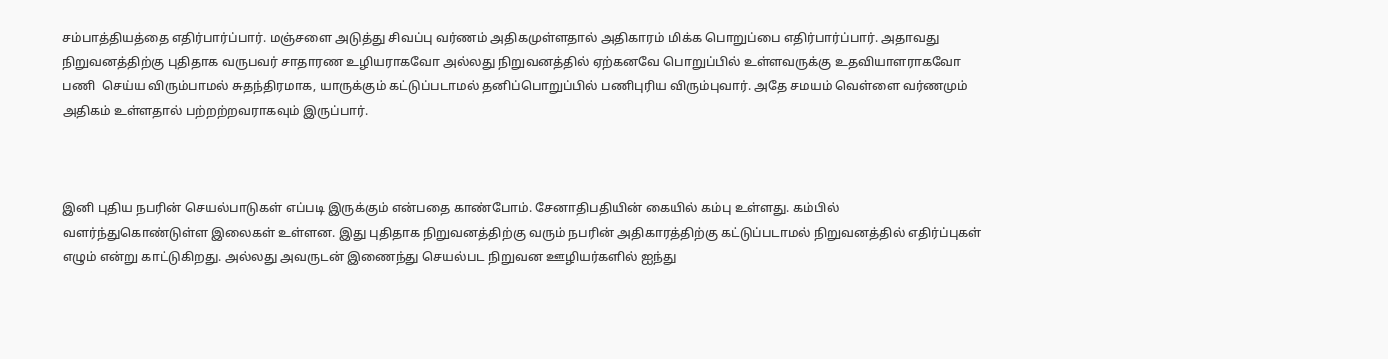சம்பாத்தியத்தை எதிர்பார்ப்பார். மஞ்சளை அடுத்து சிவப்பு வர்ணம் அதிகமுள்ளதால் அதிகாரம் மிக்க பொறுப்பை எதிர்பார்ப்பார். அதாவது நிறுவனத்திற்கு புதிதாக வருபவர் சாதாரண உழியராகவோ அல்லது நிறுவனத்தில் ஏற்கனவே பொறுப்பில் உள்ளவருக்கு உதவியாளராகவோ பணி  செய்ய விரும்பாமல் சுதந்திரமாக, யாருக்கும் கட்டுப்படாமல் தனிப்பொறுப்பில் பணிபுரிய விரும்புவார். அதே சமயம் வெள்ளை வர்ணமும் அதிகம் உள்ளதால் பற்றற்றவராகவும் இருப்பார்.



இனி புதிய நபரின் செயல்பாடுகள் எப்படி இருக்கும் என்பதை காண்போம். சேனாதிபதியின் கையில் கம்பு உள்ளது. கம்பில் வளர்ந்துகொண்டுள்ள இலைகள் உள்ளன. இது புதிதாக நிறுவனத்திற்கு வரும் நபரின் அதிகாரத்திற்கு கட்டுப்படாமல் நிறுவனத்தில் எதிர்ப்புகள் எழும் என்று காட்டுகிறது. அல்லது அவருடன் இணைந்து செயல்பட நிறுவன ஊழியர்களில் ஐந்து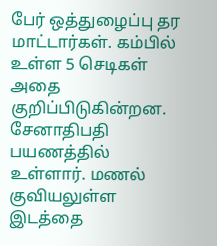பேர் ஒத்துழைப்பு தர மாட்டார்கள். கம்பில் உள்ள 5 செடிகள் அதை குறிப்பிடுகின்றன. சேனாதிபதி பயணத்தில் உள்ளார். மணல் குவியலுள்ள இடத்தை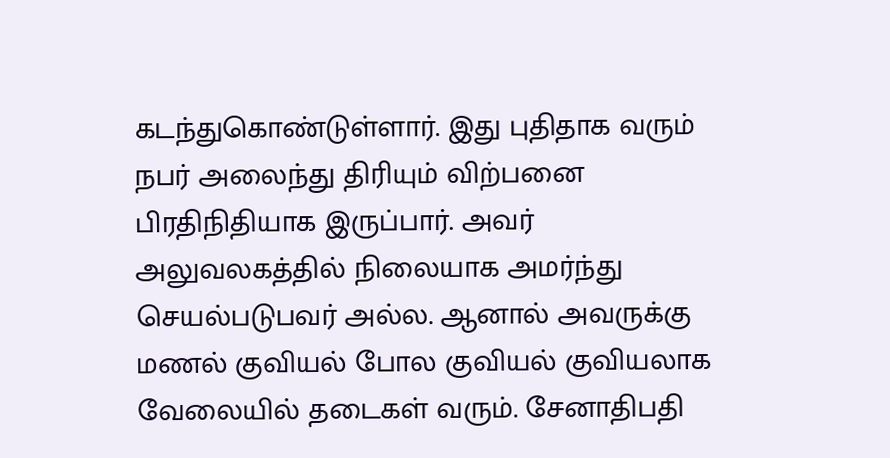கடந்துகொண்டுள்ளார். இது புதிதாக வரும் நபர் அலைந்து திரியும் விற்பனை பிரதிநிதியாக இருப்பார். அவர் அலுவலகத்தில் நிலையாக அமர்ந்து செயல்படுபவர் அல்ல. ஆனால் அவருக்கு மணல் குவியல் போல குவியல் குவியலாக வேலையில் தடைகள் வரும். சேனாதிபதி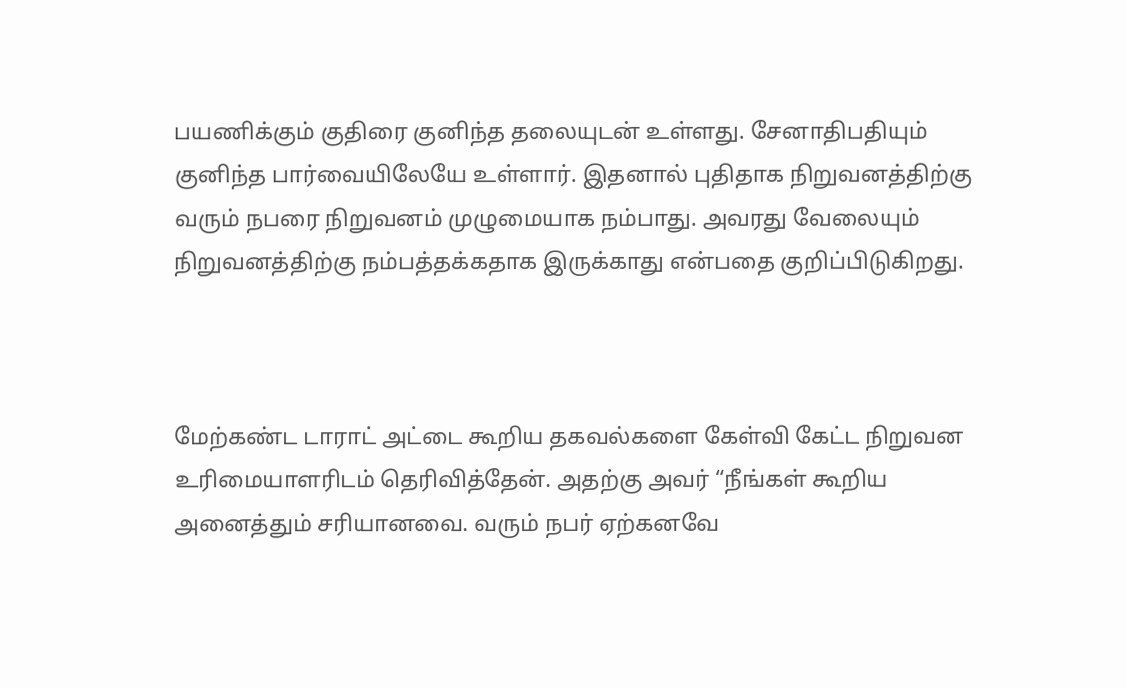பயணிக்கும் குதிரை குனிந்த தலையுடன் உள்ளது. சேனாதிபதியும் குனிந்த பார்வையிலேயே உள்ளார். இதனால் புதிதாக நிறுவனத்திற்கு வரும் நபரை நிறுவனம் முழுமையாக நம்பாது. அவரது வேலையும் நிறுவனத்திற்கு நம்பத்தக்கதாக இருக்காது என்பதை குறிப்பிடுகிறது.



மேற்கண்ட டாராட் அட்டை கூறிய தகவல்களை கேள்வி கேட்ட நிறுவன உரிமையாளரிடம் தெரிவித்தேன். அதற்கு அவர் “நீங்கள் கூறிய அனைத்தும் சரியானவை. வரும் நபர் ஏற்கனவே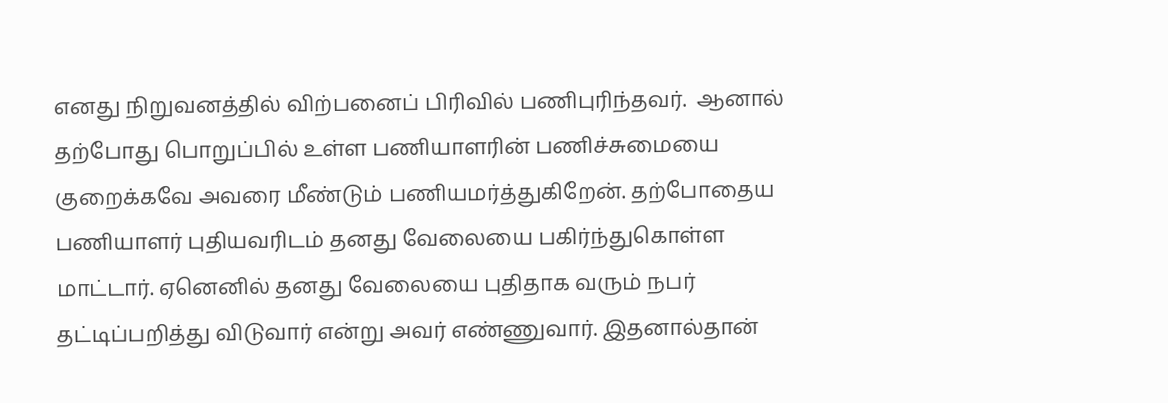எனது நிறுவனத்தில் விற்பனைப் பிரிவில் பணிபுரிந்தவர்.  ஆனால் தற்போது பொறுப்பில் உள்ள பணியாளரின் பணிச்சுமையை குறைக்கவே அவரை மீண்டும் பணியமர்த்துகிறேன். தற்போதைய பணியாளர் புதியவரிடம் தனது வேலையை பகிர்ந்துகொள்ள மாட்டார். ஏனெனில் தனது வேலையை புதிதாக வரும் நபர் தட்டிப்பறித்து விடுவார் என்று அவர் எண்ணுவார். இதனால்தான்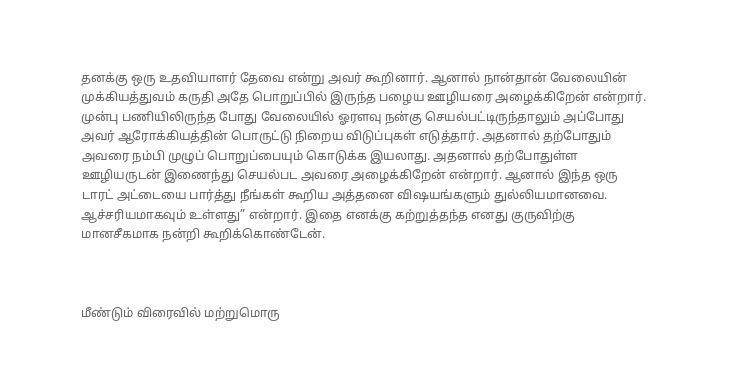தனக்கு ஒரு உதவியாளர் தேவை என்று அவர் கூறினார். ஆனால் நான்தான் வேலையின் முக்கியத்துவம் கருதி அதே பொறுப்பில் இருந்த பழைய ஊழியரை அழைக்கிறேன் என்றார். முன்பு பணியிலிருந்த போது வேலையில் ஓரளவு நன்கு செயல்பட்டிருந்தாலும் அப்போது அவர் ஆரோக்கியத்தின் பொருட்டு நிறைய விடுப்புகள் எடுத்தார். அதனால் தற்போதும் அவரை நம்பி முழுப் பொறுப்பையும் கொடுக்க இயலாது. அதனால் தற்போதுள்ள ஊழியருடன் இணைந்து செயல்பட அவரை அழைக்கிறேன் என்றார். ஆனால் இந்த ஒரு டாரட் அட்டையை பார்த்து நீங்கள் கூறிய அத்தனை விஷயங்களும் துல்லியமானவை. ஆச்சரியமாகவும் உள்ளது” என்றார். இதை எனக்கு கற்றுத்தந்த எனது குருவிற்கு மானசீகமாக நன்றி கூறிக்கொண்டேன்.



மீண்டும் விரைவில் மற்றுமொரு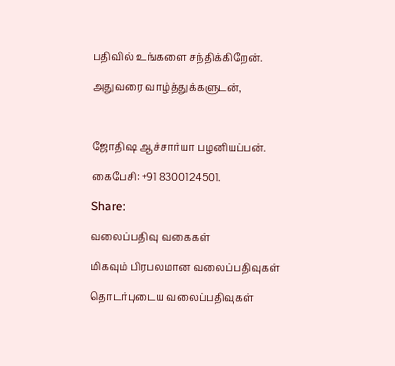பதிவில் உங்களை சந்திக்கிறேன்.

அதுவரை வாழ்த்துக்களுடன்,



ஜோதிஷ ஆச்சார்யா பழனியப்பன்.

கைபேசி: +91 8300124501.

Share:

வலைப்பதிவு வகைகள்

மிகவும் பிரபலமான வலைப்பதிவுகள்

தொடர்புடைய வலைப்பதிவுகள்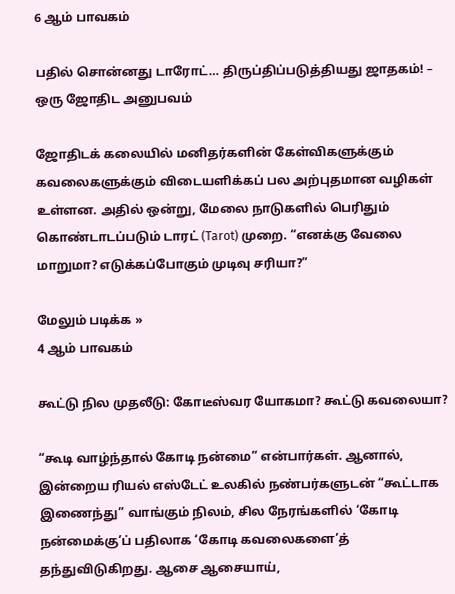6 ஆம் பாவகம்

பதில் சொன்னது டாரோட்… திருப்திப்படுத்தியது ஜாதகம்! – ஒரு ஜோதிட அனுபவம்

ஜோதிடக் கலையில் மனிதர்களின் கேள்விகளுக்கும் கவலைகளுக்கும் விடையளிக்கப் பல அற்புதமான வழிகள் உள்ளன. அதில் ஒன்று, மேலை நாடுகளில் பெரிதும் கொண்டாடப்படும் டாரட் (Tarot) முறை. “எனக்கு வேலை மாறுமா? எடுக்கப்போகும் முடிவு சரியா?”

மேலும் படிக்க »
4 ஆம் பாவகம்

கூட்டு நில முதலீடு: கோடீஸ்வர யோகமா? கூட்டு கவலையா?

“கூடி வாழ்ந்தால் கோடி நன்மை” என்பார்கள். ஆனால், இன்றைய ரியல் எஸ்டேட் உலகில் நண்பர்களுடன் “கூட்டாக இணைந்து” வாங்கும் நிலம், சில நேரங்களில் ‘கோடி நன்மைக்கு’ப் பதிலாக ‘கோடி கவலைகளை’த் தந்துவிடுகிறது. ஆசை ஆசையாய்,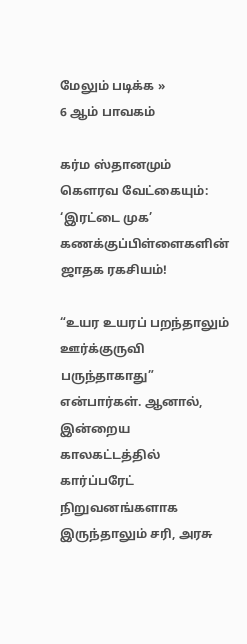மேலும் படிக்க »
6 ஆம் பாவகம்

கர்ம ஸ்தானமும் கௌரவ வேட்கையும்: ‘இரட்டை முக’ கணக்குப்பிள்ளைகளின் ஜாதக ரகசியம்!

“உயர உயரப் பறந்தாலும் ஊர்க்குருவி பருந்தாகாது” என்பார்கள். ஆனால், இன்றைய காலகட்டத்தில் கார்ப்பரேட் நிறுவனங்களாக இருந்தாலும் சரி, அரசு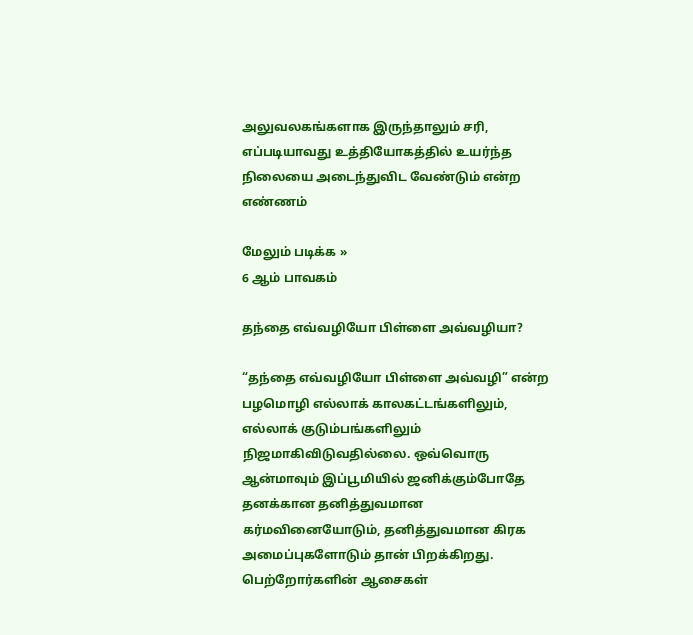அலுவலகங்களாக இருந்தாலும் சரி, எப்படியாவது உத்தியோகத்தில் உயர்ந்த நிலையை அடைந்துவிட வேண்டும் என்ற எண்ணம்

மேலும் படிக்க »
6 ஆம் பாவகம்

தந்தை எவ்வழியோ பிள்ளை அவ்வழியா?

“தந்தை எவ்வழியோ பிள்ளை அவ்வழி” என்ற பழமொழி எல்லாக் காலகட்டங்களிலும், எல்லாக் குடும்பங்களிலும் நிஜமாகிவிடுவதில்லை. ஒவ்வொரு ஆன்மாவும் இப்பூமியில் ஜனிக்கும்போதே தனக்கான தனித்துவமான கர்மவினையோடும், தனித்துவமான கிரக அமைப்புகளோடும் தான் பிறக்கிறது. பெற்றோர்களின் ஆசைகள்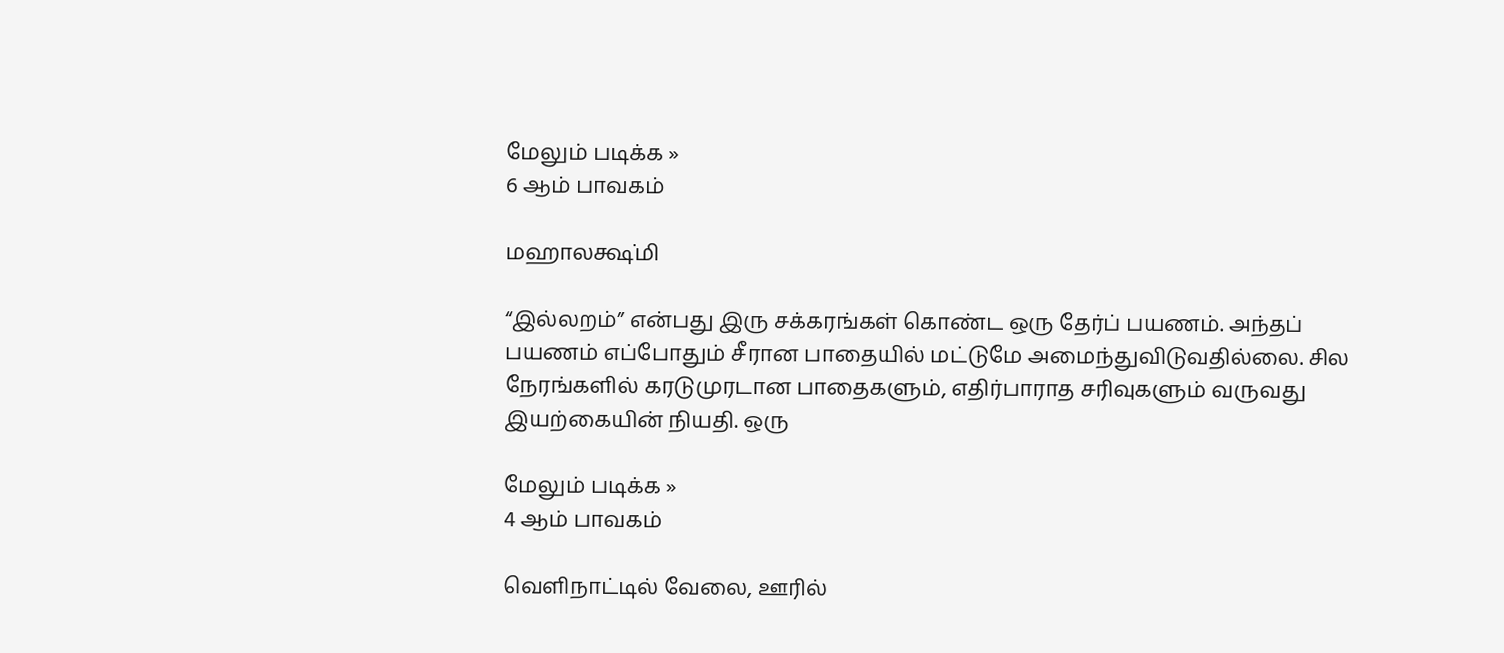மேலும் படிக்க »
6 ஆம் பாவகம்

மஹாலக்ஷ்மி

“இல்லறம்” என்பது இரு சக்கரங்கள் கொண்ட ஒரு தேர்ப் பயணம். அந்தப் பயணம் எப்போதும் சீரான பாதையில் மட்டுமே அமைந்துவிடுவதில்லை. சில நேரங்களில் கரடுமுரடான பாதைகளும், எதிர்பாராத சரிவுகளும் வருவது இயற்கையின் நியதி. ஒரு

மேலும் படிக்க »
4 ஆம் பாவகம்

வெளிநாட்டில் வேலை, ஊரில்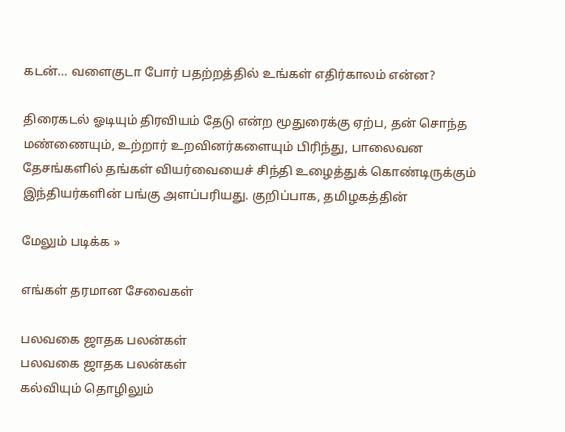கடன்… வளைகுடா போர் பதற்றத்தில் உங்கள் எதிர்காலம் என்ன?

திரைகடல் ஓடியும் திரவியம் தேடு என்ற மூதுரைக்கு ஏற்ப, தன் சொந்த மண்ணையும், உற்றார் உறவினர்களையும் பிரிந்து, பாலைவன தேசங்களில் தங்கள் வியர்வையைச் சிந்தி உழைத்துக் கொண்டிருக்கும் இந்தியர்களின் பங்கு அளப்பரியது. குறிப்பாக, தமிழகத்தின்

மேலும் படிக்க »

எங்கள் தரமான சேவைகள்

பலவகை ஜாதக பலன்கள்
பலவகை ஜாதக பலன்கள்
கல்வியும் தொழிலும்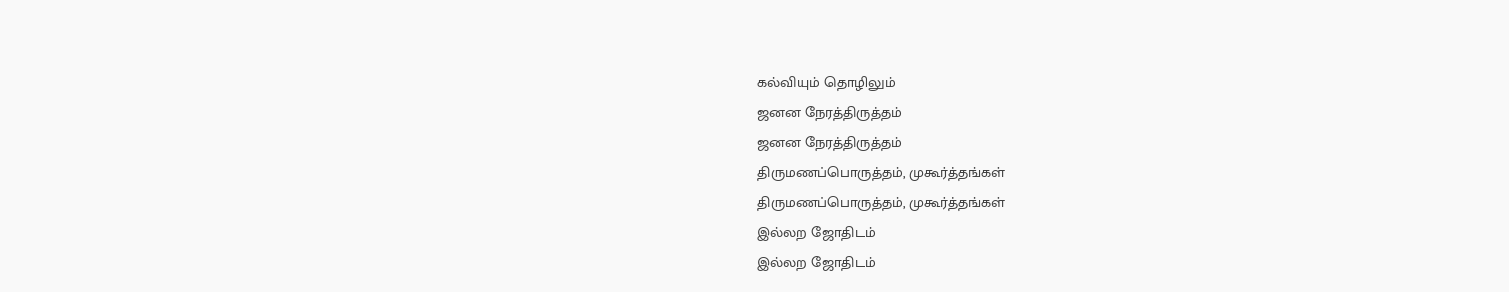கல்வியும் தொழிலும்
ஜனன நேரத்திருத்தம்
ஜனன நேரத்திருத்தம்
திருமணப்பொருத்தம், முகூர்த்தங்கள்
திருமணப்பொருத்தம், முகூர்த்தங்கள்
இல்லற ஜோதிடம்
இல்லற ஜோதிடம்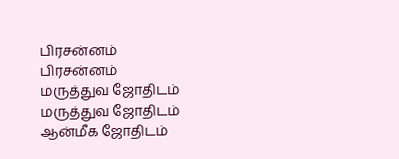பிரசன்னம்
பிரசன்னம்
மருத்துவ ஜோதிடம்
மருத்துவ ஜோதிடம்
ஆன்மீக ஜோதிடம்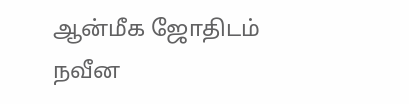ஆன்மீக ஜோதிடம்
நவீன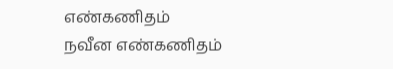எண்கணிதம்
நவீன எண்கணிதம்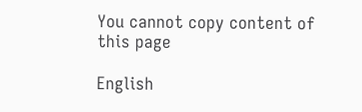You cannot copy content of this page

English